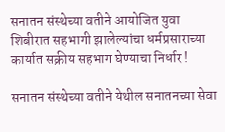सनातन संस्थेच्या वतीने आयोजित युवा शिबीरात सहभागी झालेल्यांचा धर्मप्रसाराच्या कार्यात सक्रीय सहभाग घेण्याचा निर्धार !

सनातन संस्थेच्या वतीने येथील सनातनच्या सेवा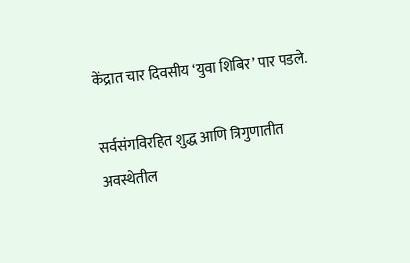केंद्रात चार दिवसीय ‘युवा शिबिर’ पार पडले.

सर्वसंगविरहित शुद्ध आणि त्रिगुणातीत अवस्थेतील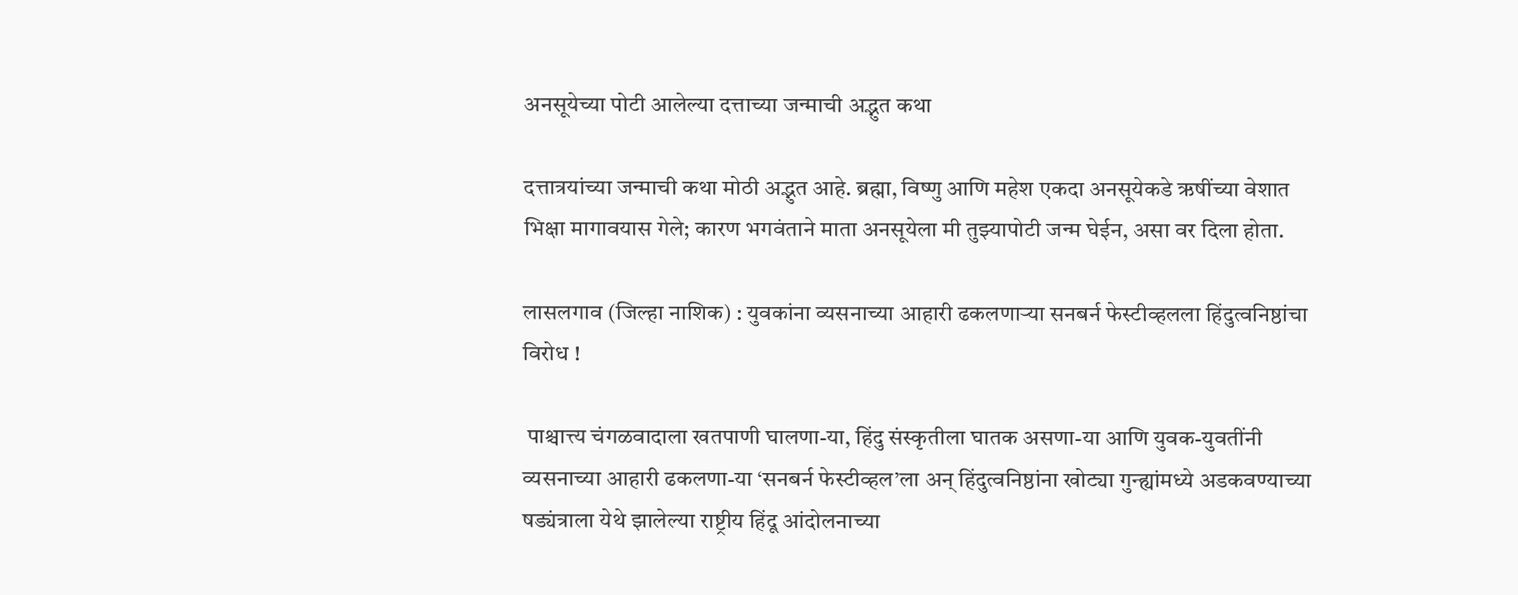अनसूयेच्या पोटी आलेल्या दत्ताच्या जन्माची अद्भुत कथा

दत्तात्रयांच्या जन्माची कथा मोठी अद्भुत आहे. ब्रह्मा, विष्णु आणि महेश एकदा अनसूयेकडे ऋषींच्या वेशात भिक्षा मागावयास गेले; कारण भगवंताने माता अनसूयेला मी तुझ्यापोटी जन्म घेईन, असा वर दिला होता.

लासलगाव (जिल्हा नाशिक) : युवकांना व्यसनाच्या आहारी ढकलणार्‍या सनबर्न फेस्टीव्हलला हिंदुत्वनिष्ठांचा विरोध !

 पाश्चात्त्य चंगळवादाला खतपाणी घालणा-या, हिंदु संस्कृतीला घातक असणा-या आणि युवक-युवतींनी व्यसनाच्या आहारी ढकलणा-या ‘सनबर्न फेस्टीव्हल’ला अन् हिंदुत्वनिष्ठांना खोट्या गुन्ह्यांमध्ये अडकवण्याच्या षड्यंत्राला येथे झालेल्या राष्ट्रीय हिंदू आंदोलनाच्या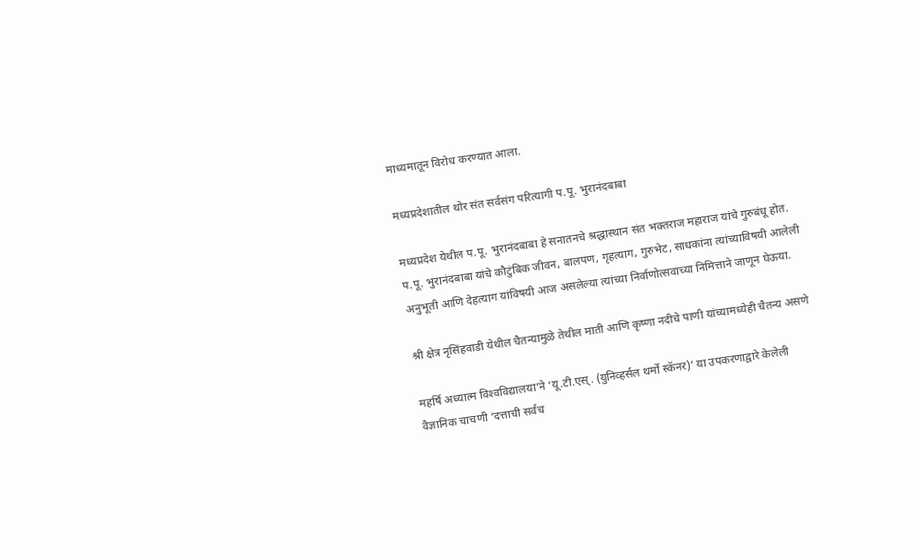माध्यमातून विरोध करण्यात आला.

मध्यप्रदेशातील थोर संत सर्वसंग परित्यागी प.पू. भुरानंदबाबा

मध्यप्रदेश येथील प.पू. भुरानंदबाबा हे सनातनचे श्रद्धास्थान संत भक्तराज महाराज यांचे गुरुबंधू होत. प.पू. भुरानंदबाबा यांचे कौटुंबिक जीवन, बालपण, गृहत्याग, गुरुभेट, साधकांना त्यांच्याविषयी आलेली अनुभूती आणि देहत्याग यांविषयी आज असलेल्या त्यांच्या निर्वाणोत्सवाच्या निमित्ताने जाणून घेऊया.

श्री क्षेत्र नृसिंहवाडी येथील चैतन्यामुळे तेथील माती आणि कृष्णा नदीचे पाणी यांच्यामध्येही चैतन्य असणे

महर्षि अध्यात्म विश्‍वविद्यालया’ने ‘यू.टी.एस्. (युनिव्हर्सल थर्मो स्कॅनर)’ या उपकरणाद्वारे केलेली वैज्ञानिक चाचणी ‘दत्ताची सर्वच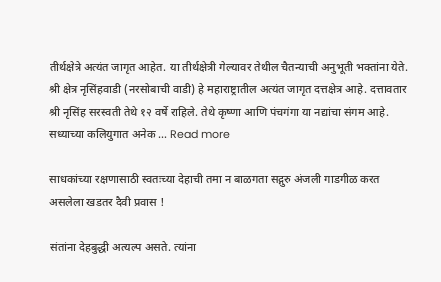तीर्थक्षेत्रे अत्यंत जागृत आहेत. या तीर्थक्षेत्री गेल्यावर तेथील चैतन्याची अनुभूती भक्तांना येते. श्री क्षेत्र नृसिंहवाडी (नरसोबाची वाडी) हे महाराष्ट्रातील अत्यंत जागृत दत्तक्षेत्र आहे. दत्तावतार श्री नृसिंह सरस्वती तेथे १२ वर्षे राहिले. तेथे कृष्णा आणि पंचगंगा या नद्यांचा संगम आहे. सध्याच्या कलियुगात अनेक … Read more

साधकांच्या रक्षणासाठी स्वतःच्या देहाची तमा न बाळगता सद्गुरु अंजली गाडगीळ करत असलेला खडतर दैवी प्रवास !

संतांना देहबुद्धी अत्यल्प असते. त्यांना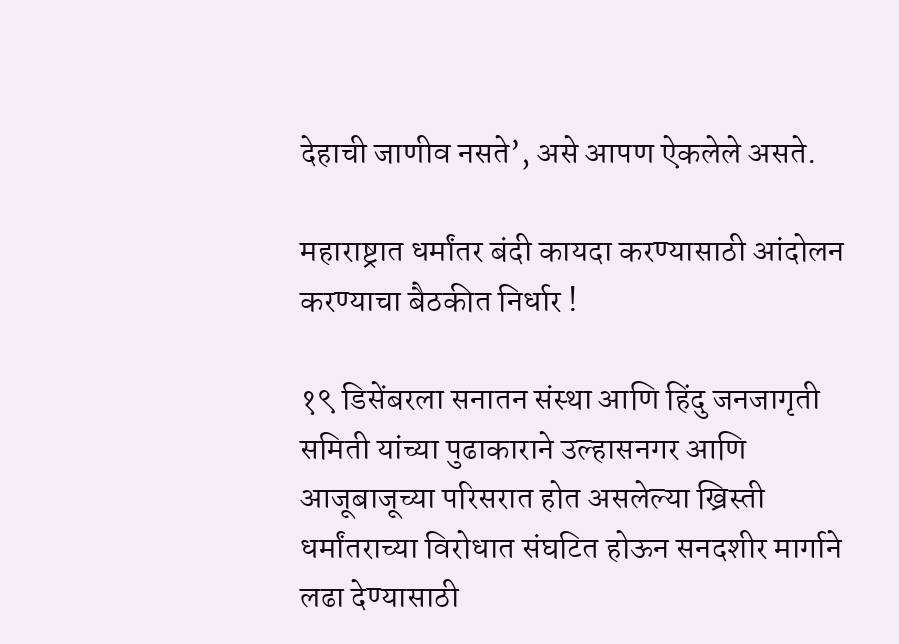देहाची जाणीव नसते’, असे आपण ऐकलेले असते.

महाराष्ट्रात धर्मांतर बंदी कायदा करण्यासाठी आंदोलन करण्याचा बैठकीत निर्धार !

१९ डिसेंबरला सनातन संस्था आणि हिंदु जनजागृती समिती यांच्या पुढाकाराने उल्हासनगर आणि आजूबाजूच्या परिसरात होत असलेल्या ख्रिस्ती धर्मांतराच्या विरोधात संघटित होऊन सनदशीर मार्गाने लढा देण्यासाठी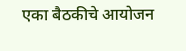एका बैठकीचे आयोजन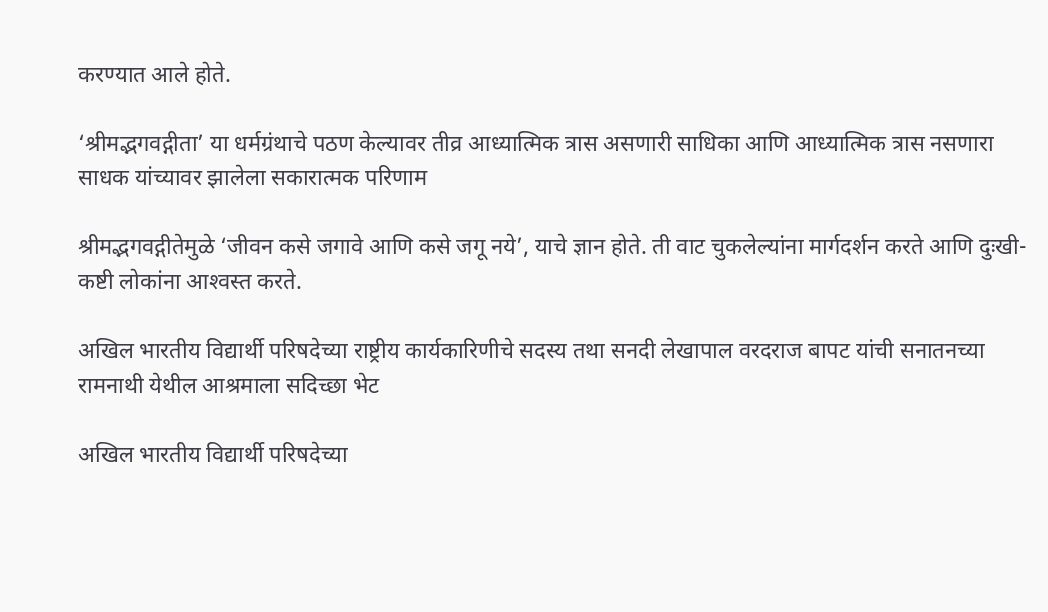करण्यात आले होते.

‘श्रीमद्भगवद्गीता’ या धर्मग्रंथाचे पठण केल्यावर तीव्र आध्यात्मिक त्रास असणारी साधिका आणि आध्यात्मिक त्रास नसणारा साधक यांच्यावर झालेला सकारात्मक परिणाम

श्रीमद्भगवद्गीतेमुळे ‘जीवन कसे जगावे आणि कसे जगू नये’, याचे ज्ञान होते. ती वाट चुकलेल्यांना मार्गदर्शन करते आणि दुःखी-कष्टी लोकांना आश्‍वस्त करते.

अखिल भारतीय विद्यार्थी परिषदेच्या राष्ट्रीय कार्यकारिणीचे सदस्य तथा सनदी लेखापाल वरदराज बापट यांची सनातनच्या रामनाथी येथील आश्रमाला सदिच्छा भेट

अखिल भारतीय विद्यार्थी परिषदेच्या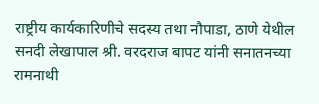राष्ट्रीय कार्यकारिणीचे सदस्य तथा नौपाडा, ठाणे येथील सनदी लेखापाल श्री. वरदराज बापट यांनी सनातनच्या रामनाथी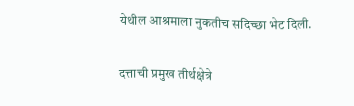येथील आश्रमाला नुकतीच सदिच्छा भेट दिली.

दत्ताची प्रमुख तीर्थक्षेत्रे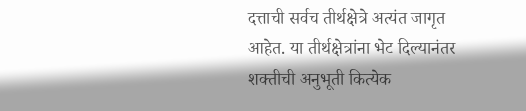दत्ताची सर्वच तीर्थक्षेत्रे अत्यंत जागृत आहेत. या तीर्थक्षेत्रांना भेट दिल्यानंतर शक्तीची अनुभूती कित्येक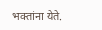भक्तांना येते.